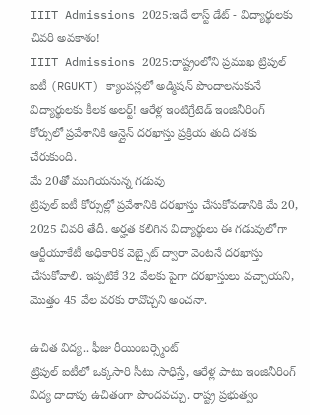IIIT Admissions 2025:ఇదే లాస్ట్ డేట్ - విద్యార్థులకు చివరి అవకాశం!
IIIT Admissions 2025:రాష్ట్రంలోని ప్రముఖ ట్రిపుల్ ఐటీ (RGUKT) క్యాంపస్లలో అడ్మిషన్ పొందాలనుకునే విద్యార్థులకు కీలక అలర్ట్! ఆరేళ్ల ఇంటిగ్రేటెడ్ ఇంజినీరింగ్ కోర్సులో ప్రవేశానికి ఆన్లైన్ దరఖాస్తు ప్రక్రియ తుది దశకు చేరుకుంది.
మే 20తో ముగియనున్న గడువు
ట్రిపుల్ ఐటీ కోర్సుల్లో ప్రవేశానికి దరఖాస్తు చేసుకోవడానికి మే 20, 2025 చివరి తేదీ. అర్హత కలిగిన విద్యార్థులు ఈ గడువులోగా ఆర్టీయూకేటీ అధికారిక వెబ్సైట్ ద్వారా వెంటనే దరఖాస్తు చేసుకోవాలి. ఇప్పటికే 32 వేలకు పైగా దరఖాస్తులు వచ్చాయని, మొత్తం 45 వేల వరకు రావొచ్చని అంచనా.

ఉచిత విద్య.. ఫీజు రీయింబర్స్మెంట్
ట్రిపుల్ ఐటీలో ఒక్కసారి సీటు సాధిస్తే, ఆరేళ్ల పాటు ఇంజినీరింగ్ విద్య దాదాపు ఉచితంగా పొందవచ్చు. రాష్ట్ర ప్రభుత్వం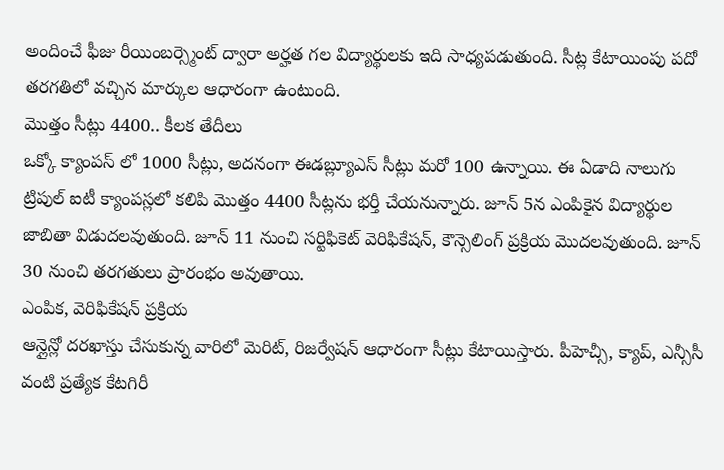అందించే ఫీజు రీయింబర్స్మెంట్ ద్వారా అర్హత గల విద్యార్థులకు ఇది సాధ్యపడుతుంది. సీట్ల కేటాయింపు పదో తరగతిలో వచ్చిన మార్కుల ఆధారంగా ఉంటుంది.
మొత్తం సీట్లు 4400.. కీలక తేదీలు
ఒక్కో క్యాంపస్ లో 1000 సీట్లు, అదనంగా ఈడబ్ల్యూఎస్ సీట్లు మరో 100 ఉన్నాయి. ఈ ఏడాది నాలుగు ట్రిపుల్ ఐటీ క్యాంపస్లలో కలిపి మొత్తం 4400 సీట్లను భర్తీ చేయనున్నారు. జూన్ 5న ఎంపికైన విద్యార్థుల జాబితా విడుదలవుతుంది. జూన్ 11 నుంచి సర్టిఫికెట్ వెరిఫికేషన్, కౌన్సెలింగ్ ప్రక్రియ మొదలవుతుంది. జూన్ 30 నుంచి తరగతులు ప్రారంభం అవుతాయి.
ఎంపిక, వెరిఫికేషన్ ప్రక్రియ
ఆన్లైన్లో దరఖాస్తు చేసుకున్న వారిలో మెరిట్, రిజర్వేషన్ ఆధారంగా సీట్లు కేటాయిస్తారు. పీహెచ్సీ, క్యాప్, ఎన్సీసీ వంటి ప్రత్యేక కేటగిరీ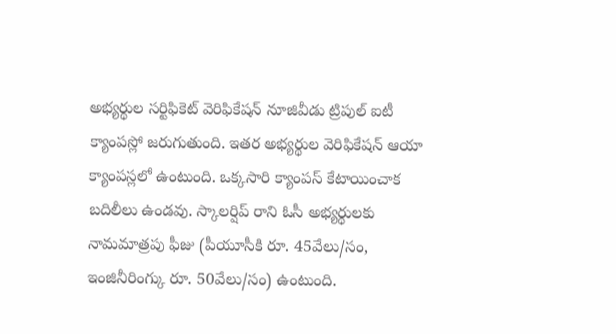అభ్యర్థుల సర్టిఫికెట్ వెరిఫికేషన్ నూజివీడు ట్రిపుల్ ఐటీ క్యాంపస్లో జరుగుతుంది. ఇతర అభ్యర్థుల వెరిఫికేషన్ ఆయా క్యాంపస్లలో ఉంటుంది. ఒక్కసారి క్యాంపస్ కేటాయించాక బదిలీలు ఉండవు. స్కాలర్షిప్ రాని ఓసీ అభ్యర్థులకు నామమాత్రపు ఫీజు (పీయూసీకి రూ. 45వేలు/సం, ఇంజినీరింగ్కు రూ. 50వేలు/సం) ఉంటుంది.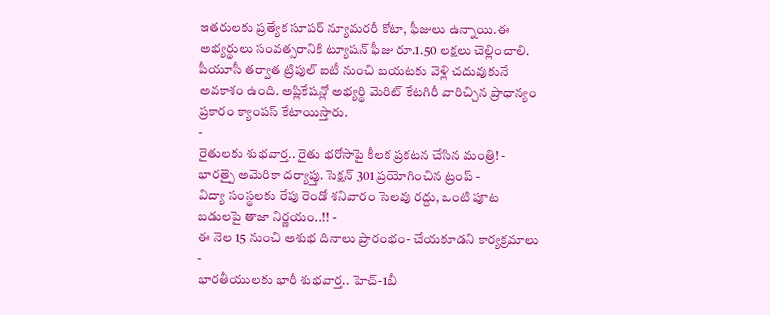ఇతరులకు ప్రత్యేక సూపర్ న్యూమరరీ కోటా, ఫీజులు ఉన్నాయి.ఈ అభ్యర్థులు సంవత్సరానికి ట్యూషన్ ఫీజు రూ.1.50 లక్షలు చెల్లించాలి. పీయూసీ తర్వాత ట్రిపుల్ ఐటీ నుంచి బయటకు వెళ్లి చదువుకునే అవకాశం ఉంది. అప్లికేషన్లో అభ్యర్థి మెరిట్ కేటగిరీ వారిచ్చిన ప్రాధాన్యం ప్రకారం క్యాంపస్ కేటాయిస్తారు.
-
రైతులకు శుభవార్త.. రైతు భరోసాపై కీలక ప్రకటన చేసిన మంత్రి! -
భారత్పై అమెరికా దర్యాప్తు. సెక్షన్ 301 ప్రయోగించిన ట్రంప్ -
విద్యా సంస్థలకు రేపు రెండో శనివారం సెలవు రద్దు, ఒంటి పూట బడులపై తాజా నిర్ణయం..!! -
ఈ నెల 15 నుంచి అశుభ దినాలు ప్రారంభం- చేయకూడని కార్యక్రమాలు -
భారతీయులకు భారీ శుభవార్త.. హెచ్-1బీ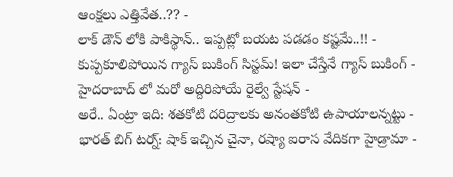ఆంక్షలు ఎత్తివేత..?? -
లాక్ డౌన్ లోకి పాకిస్థాన్.. ఇప్పట్లో బయట పడడం కష్టమే..!! -
కుప్పకూలిపోయిన గ్యాస్ బుకింగ్ సిస్టమ్! ఇలా చేస్తేనే గ్యాస్ బుకింగ్ -
హైదరాబాద్ లో మరో అద్దిరిపోయే రైల్వే స్టేషన్ -
అరే.. ఏంట్రా ఇది: శతకోటి దరిద్రాలకు అనంతకోటి ఉపాయాలన్నట్టు -
భారత్ బిగ్ టర్న్: షాక్ ఇచ్చిన చైనా, రష్యా ఐరాస వేదికగా హైడ్రామా -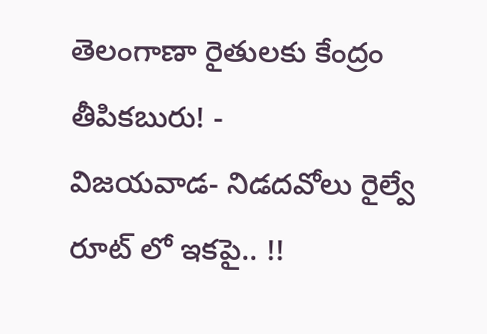తెలంగాణా రైతులకు కేంద్రం తీపికబురు! -
విజయవాడ- నిడదవోలు రైల్వే రూట్ లో ఇకపై.. !!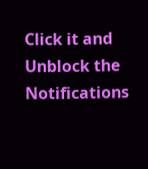Click it and Unblock the Notifications